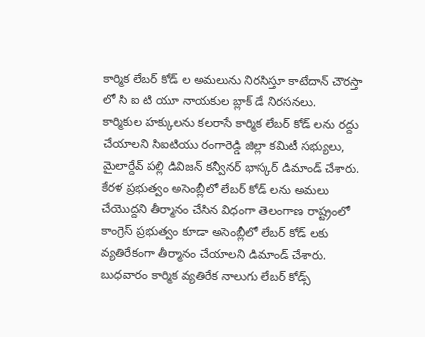కార్మిక లేబర్ కోడ్ ల అమలును నిరసిస్తూ కాటేదాన్ చౌరస్తా
లో సి ఐ టి యూ నాయకుల బ్లాక్ డే నిరసనలు.
కార్మికుల హక్కులను కలరాసే కార్మిక లేబర్ కోడ్ లను రద్దు చేయాలని సిఐటియు రంగారెడ్డి జిల్లా కమిటీ సభ్యులు, మైలార్దేవ్ పల్లి డివిజన్ కన్వీనర్ భాస్కర్ డిమాండ్ చేశారు. కేరళ ప్రభుత్వం అసెంబ్లీలో లేబర్ కోడ్ లను అమలు చేయొద్దని తీర్మానం చేసిన విధంగా తెలంగాణ రాష్ట్రంలో కాంగ్రెస్ ప్రభుత్వం కూడా అసెంబ్లీలో లేబర్ కోడ్ లకు వ్యతిరేకంగా తీర్మానం చేయాలని డిమాండ్ చేశారు. బుధవారం కార్మిక వ్యతిరేక నాలుగు లేబర్ కోడ్స్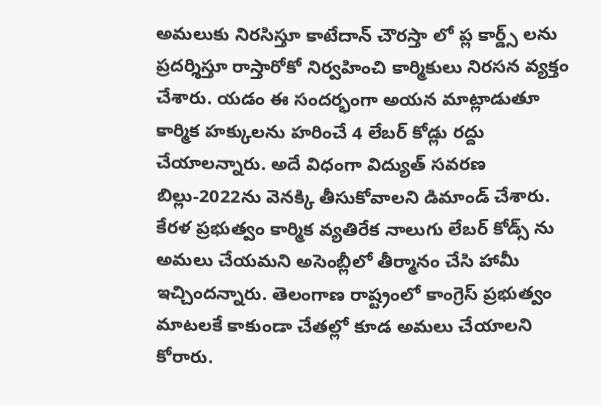అమలుకు నిరసిస్తూ కాటేదాన్ చౌరస్తా లో ప్ల కార్డ్స్ లను ప్రదర్శిస్తూ రాస్తారోకో నిర్వహించి కార్మికులు నిరసన వ్యక్తం చేశారు. యడం ఈ సందర్భంగా అయన మాట్లాడుతూ కార్మిక హక్కులను హరించే 4 లేబర్ కోడ్లు రద్దు చేయాలన్నారు. అదే విధంగా విద్యుత్ సవరణ బిల్లు-2022ను వెనక్కి తీసుకోవాలని డిమాండ్ చేశారు. కేరళ ప్రభుత్వం కార్మిక వ్యతిరేక నాలుగు లేబర్ కోడ్స్ ను అమలు చేయమని అసెంబ్లీలో తీర్మానం చేసి హామీ ఇచ్చిందన్నారు. తెలంగాణ రాష్ట్రంలో కాంగ్రెస్ ప్రభుత్వం మాటలకే కాకుండా చేతల్లో కూడ అమలు చేయాలని కోరారు.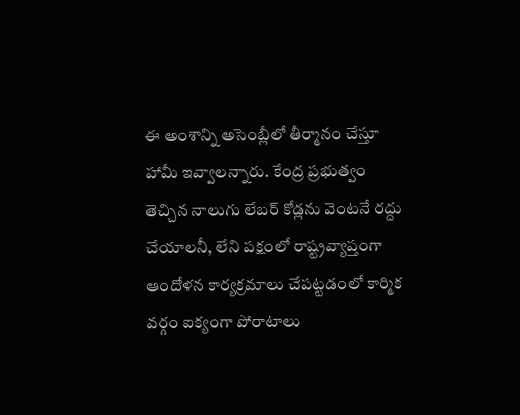ఈ అంశాన్ని అసెంబ్లీలో తీర్మానం చేస్తూ హామీ ఇవ్వాలన్నారు. కేంద్ర ప్రభుత్వం తెచ్చిన నాలుగు లేబర్ కోడ్లను వెంటనే రద్దు చేయాలనీ, లేని పక్షంలో రాష్ట్రవ్యాప్తంగా ఆందోళన కార్యక్రమాలు చేపట్టడంలో కార్మిక వర్గం ఐక్యంగా పోరాటాలు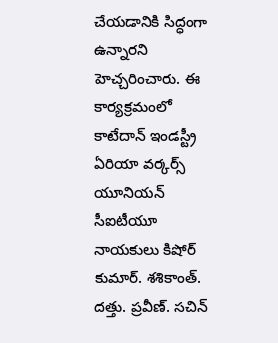చేయడానికి సిద్ధంగా ఉన్నారని హెచ్చరించారు. ఈ కార్యక్రమంలో కాటేదాన్ ఇండస్ట్రీ ఏరియా వర్కర్స్ యూనియన్ సీఐటీయూ నాయకులు కిషోర్ కుమార్. శశికాంత్. దత్తు. ప్రవీణ్. సచిన్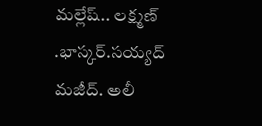మల్లేష్.. లక్ష్మణ్ .భాస్కర్.సయ్యద్ మజీద్. అలీ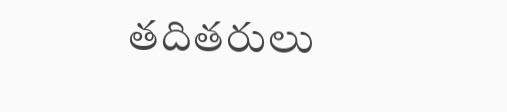తదితరులు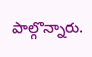పాల్గొన్నారు.